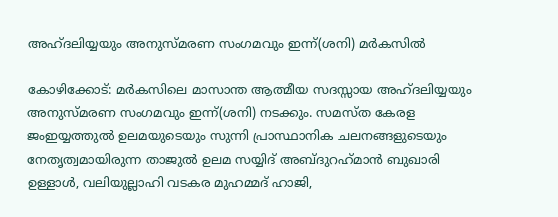അഹ്ദലിയ്യയും അനുസ്മരണ സംഗമവും ഇന്ന്(ശനി) മർകസിൽ

കോഴിക്കോട്: മർകസിലെ മാസാന്ത ആത്മീയ സദസ്സായ അഹ്ദലിയ്യയും അനുസ്മരണ സംഗമവും ഇന്ന്(ശനി) നടക്കും. സമസ്ത കേരള ജംഇയ്യത്തുൽ ഉലമയുടെയും സുന്നി പ്രാസ്ഥാനിക ചലനങ്ങളുടെയും നേതൃത്വമായിരുന്ന താജുൽ ഉലമ സയ്യിദ് അബ്‌ദുറഹ്‌മാൻ ബുഖാരി ഉള്ളാൾ, വലിയുല്ലാഹി വടകര മുഹമ്മദ് ഹാജി,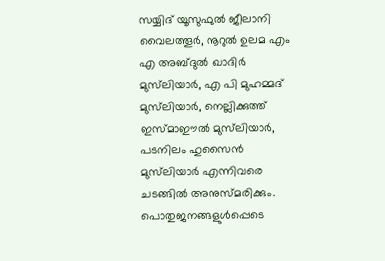സയ്യിദ് യൂസുഫുൽ ജീലാനി വൈലത്തൂർ, നൂറുൽ ഉലമ എം എ അബ്ദുൽ ഖാദിർ മുസ്‌ലിയാർ, എ പി മുഹമ്മദ് മുസ്‌ലിയാർ, നെല്ലിക്കുത്ത് ഇസ്മാഈൽ മുസ്‌ലിയാർ, പടനിലം ഹുസൈൻ മുസ്‌ലിയാർ എന്നിവരെ ചടങ്ങിൽ അനുസ്മരിക്കും. പൊതുജനങ്ങളുൾപ്പെടെ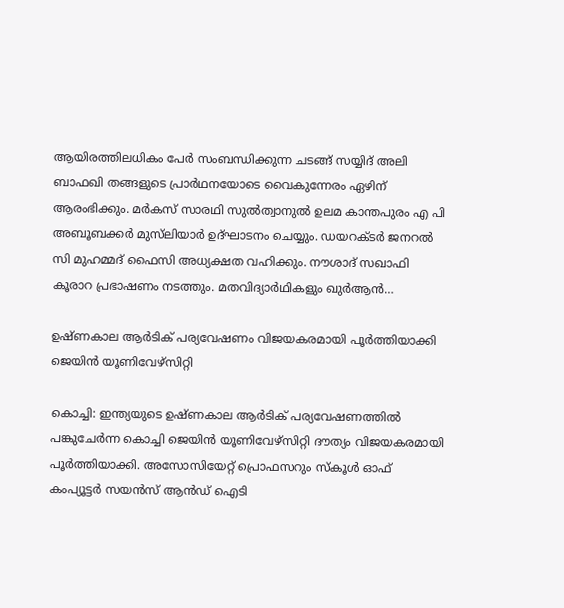ആയിരത്തിലധികം പേർ സംബന്ധിക്കുന്ന ചടങ്ങ്‌ സയ്യിദ് അലി ബാഫഖി തങ്ങളുടെ പ്രാർഥനയോടെ വൈകുന്നേരം ഏഴിന് ആരംഭിക്കും. മർകസ് സാരഥി സുൽത്വാനുൽ ഉലമ കാന്തപുരം എ പി അബൂബക്കർ മുസ്‌ലിയാർ ഉദ്ഘാടനം ചെയ്യും. ഡയറക്ടർ ജനറൽ സി മുഹമ്മദ് ഫൈസി അധ്യക്ഷത വഹിക്കും. നൗശാദ് സഖാഫി കൂരാറ പ്രഭാഷണം നടത്തും. മതവിദ്യാർഥികളും ഖുർആൻ…

ഉഷ്ണകാല ആര്‍ടിക് പര്യവേഷണം വിജയകരമായി പൂര്‍ത്തിയാക്കി ജെയിന്‍ യൂണിവേഴ്‌സിറ്റി

കൊച്ചി: ഇന്ത്യയുടെ ഉഷ്ണകാല ആര്‍ടിക് പര്യവേഷണത്തില്‍ പങ്കുചേര്‍ന്ന കൊച്ചി ജെയിന്‍ യൂണിവേഴ്‌സിറ്റി ദൗത്യം വിജയകരമായി പൂര്‍ത്തിയാക്കി. അസോസിയേറ്റ് പ്രൊഫസറും സ്‌കൂള്‍ ഓഫ് കംപ്യൂട്ടര്‍ സയന്‍സ് ആന്‍ഡ് ഐടി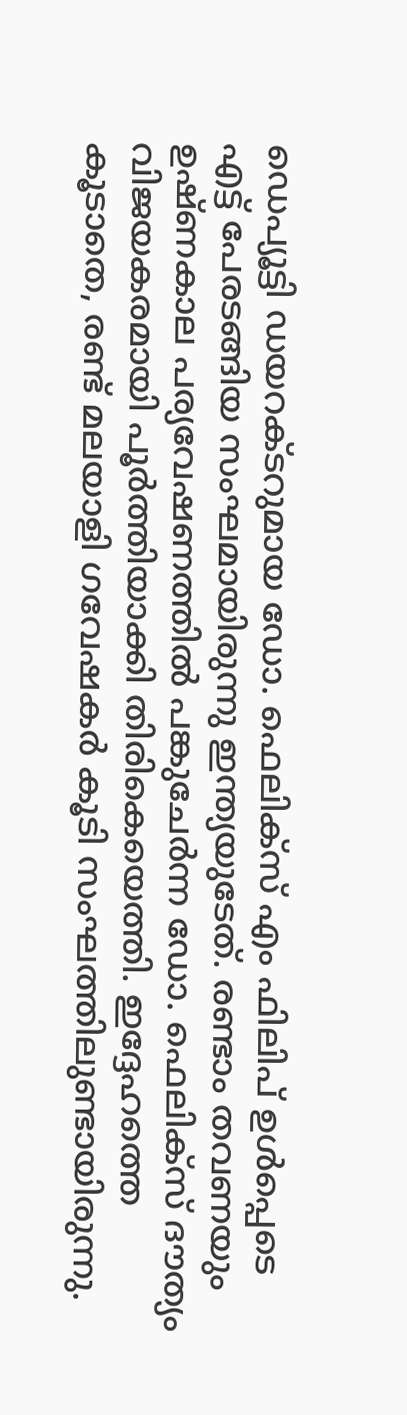ഡെപ്യൂട്ടി ഡയറക്ടറുമായ ഡോ. ഫെലിക്‌സ് എം ഫിലിപ് ഉള്‍പ്പെടെ എട്ട് പേരടങ്ങിയ സംഘമായിരുന്നു ഇന്ത്യയുടേത്. രണ്ടാം തവണയും ഉഷ്ണകാല പര്യവേഷണത്തില്‍ പങ്കുചേര്‍ന്ന ഡോ. ഫെലിക്‌സ് ദൗത്യം വിജയകരമായി പൂര്‍ത്തിയാക്കി തിരികെയെത്തി. ഇദ്ദേഹത്തെ കൂടാതെ, രണ്ട് മലയാളി ഗവേഷകര്‍ കൂടി സംഘത്തിലുണ്ടായിരുന്നു.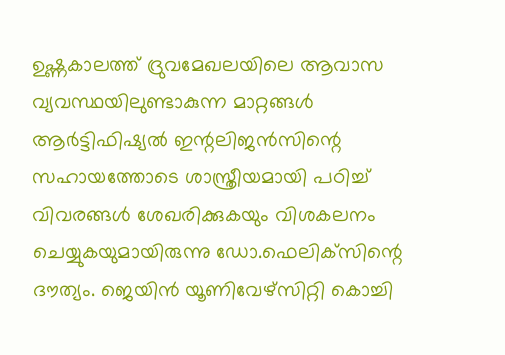ഉഷ്ണകാലത്ത് ദ്രുവമേഖലയിലെ ആവാസ വ്യവസ്ഥയിലുണ്ടാകുന്ന മാറ്റങ്ങള്‍ ആര്‍ട്ടിഫിഷ്യല്‍ ഇന്റലിജന്‍സിന്റെ സഹായത്തോടെ ശാസ്ത്രീയമായി പഠിച്ച് വിവരങ്ങള്‍ ശേഖരിക്കുകയും വിശകലനം ചെയ്യുകയുമായിരുന്നു ഡോ.ഫെലിക്‌സിന്റെ ദൗത്യം. ജെയിന്‍ യൂണിവേഴ്‌സിറ്റി കൊച്ചി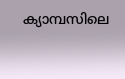ക്യാമ്പസിലെ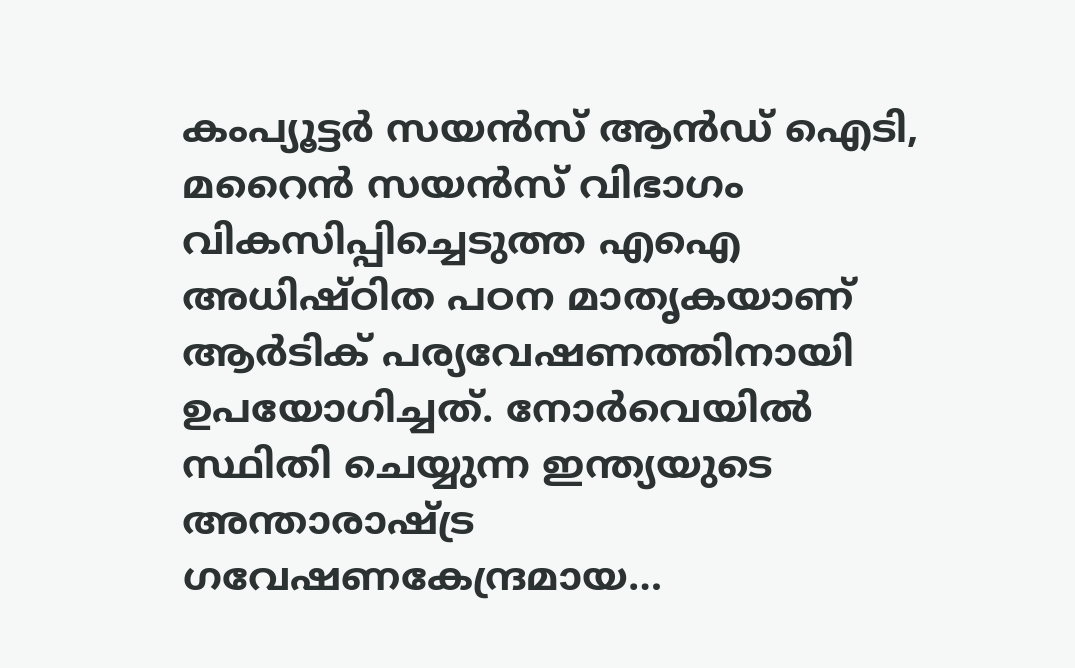കംപ്യൂട്ടര്‍ സയന്‍സ് ആന്‍ഡ് ഐടി, മറൈന്‍ സയന്‍സ് വിഭാഗം വികസിപ്പിച്ചെടുത്ത എഐ അധിഷ്ഠിത പഠന മാതൃകയാണ് ആര്‍ടിക് പര്യവേഷണത്തിനായി ഉപയോഗിച്ചത്. നോര്‍വെയില്‍ സ്ഥിതി ചെയ്യുന്ന ഇന്ത്യയുടെ അന്താരാഷ്ട്ര ഗവേഷണകേന്ദ്രമായ…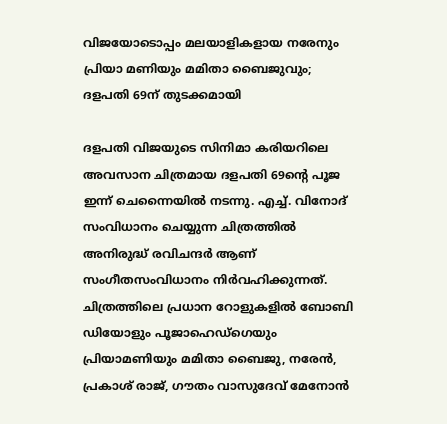വിജയോടൊപ്പം മലയാളികളായ നരേനും പ്രിയാ മണിയും മമിതാ ബൈജുവും; ദളപതി 69ന് തുടക്കമായി

ദളപതി വിജയുടെ സിനിമാ കരിയറിലെ അവസാന ചിത്രമായ ദളപതി 69ന്റെ പൂജ ഇന്ന് ചെന്നൈയിൽ നടന്നു. എച്ച്. വിനോദ് സംവിധാനം ചെയ്യുന്ന ചിത്രത്തിൽ അനിരുദ്ധ് രവിചന്ദർ ആണ് സംഗീതസംവിധാനം നിർവഹിക്കുന്നത്. ചിത്രത്തിലെ പ്രധാന റോളുകളിൽ ബോബി ഡിയോളും പൂജാഹെഡ്ഗെയും പ്രിയാമണിയും മമിതാ ബൈജു, നരേൻ, പ്രകാശ് രാജ്, ഗൗതം വാസുദേവ് മേനോൻ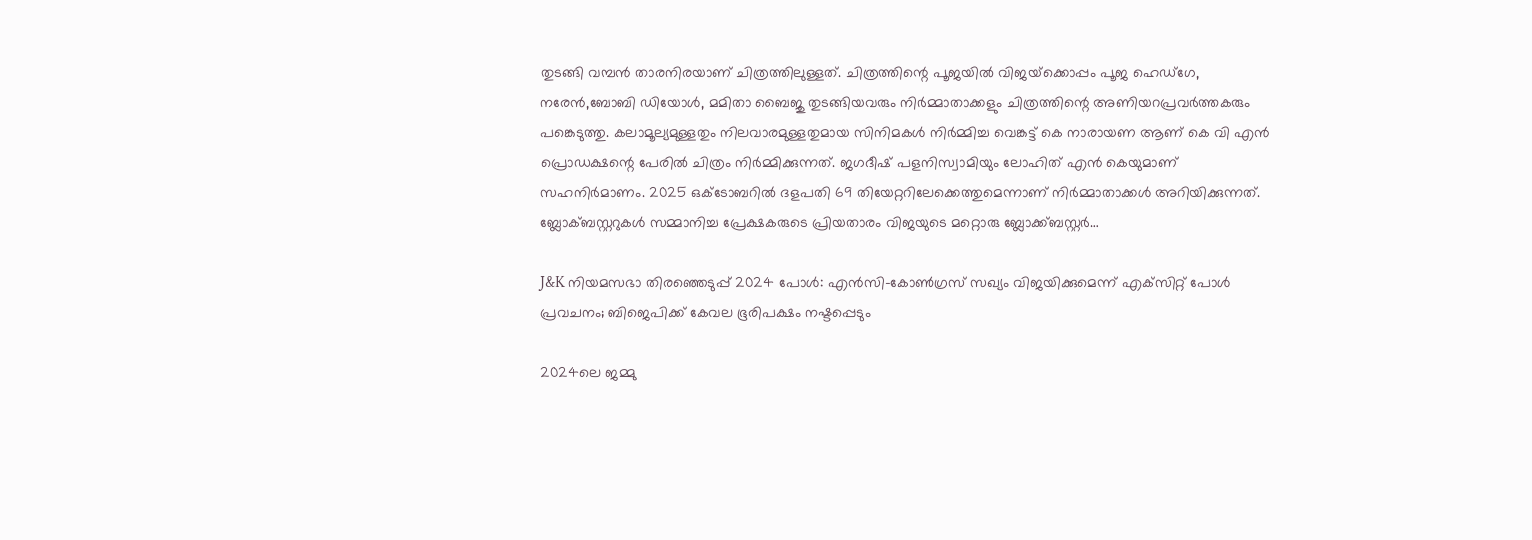തുടങ്ങി വമ്പൻ താരനിരയാണ് ചിത്രത്തിലുള്ളത്. ചിത്രത്തിന്റെ പൂജയിൽ വിജയ്‌ക്കൊപ്പം പൂജ ഹെഡ്ഗേ, നരേൻ,ബോബി ഡിയോൾ, മമിതാ ബൈജു തുടങ്ങിയവരും നിർമ്മാതാക്കളും ചിത്രത്തിന്റെ അണിയറപ്രവർത്തകരും പങ്കെടുത്തു. കലാമൂല്യമുള്ളതും നിലവാരമുള്ളതുമായ സിനിമകൾ നിർമ്മിച്ച വെങ്കട്ട് കെ നാരായണ ആണ് കെ വി എൻ പ്രൊഡക്ഷന്റെ പേരിൽ ചിത്രം നിർമ്മിക്കുന്നത്. ജഗദീഷ് പളനിസ്വാമിയും ലോഹിത് എൻ കെയുമാണ് സഹനിർമാണം. 2025 ഒക്ടോബറിൽ ദളപതി 69 തിയേറ്ററിലേക്കെത്തുമെന്നാണ് നിര്‍മ്മാതാക്കള്‍ അറിയിക്കുന്നത്. ബ്ലോക്ബസ്റ്ററുകള്‍ സമ്മാനിച്ച പ്രേക്ഷകരുടെ പ്രിയതാരം വിജയുടെ മറ്റൊരു ബ്ലോക്ക്ബസ്റ്റർ…

J&K നിയമസഭാ തിരഞ്ഞെടുപ്പ് 2024 പോൾ: എൻസി-കോൺഗ്രസ് സഖ്യം വിജയിക്കുമെന്ന് എക്‌സിറ്റ് പോൾ പ്രവചനം; ബിജെപിക്ക് കേവല ഭൂരിപക്ഷം നഷ്ടപ്പെടും

2024ലെ ജമ്മു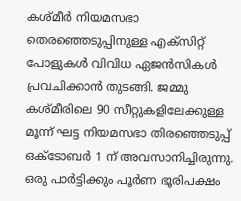കശ്മീർ നിയമസഭാ തെരഞ്ഞെടുപ്പിനുള്ള എക്‌സിറ്റ് പോളുകൾ വിവിധ ഏജൻസികൾ പ്രവചിക്കാന്‍ തുടങ്ങി. ജമ്മു കശ്മീരിലെ 90 സീറ്റുകളിലേക്കുള്ള മൂന്ന് ഘട്ട നിയമസഭാ തിരഞ്ഞെടുപ്പ് ഒക്ടോബർ 1 ന് അവസാനിച്ചിരുന്നു. ഒരു പാർട്ടിക്കും പൂർണ ഭൂരിപക്ഷം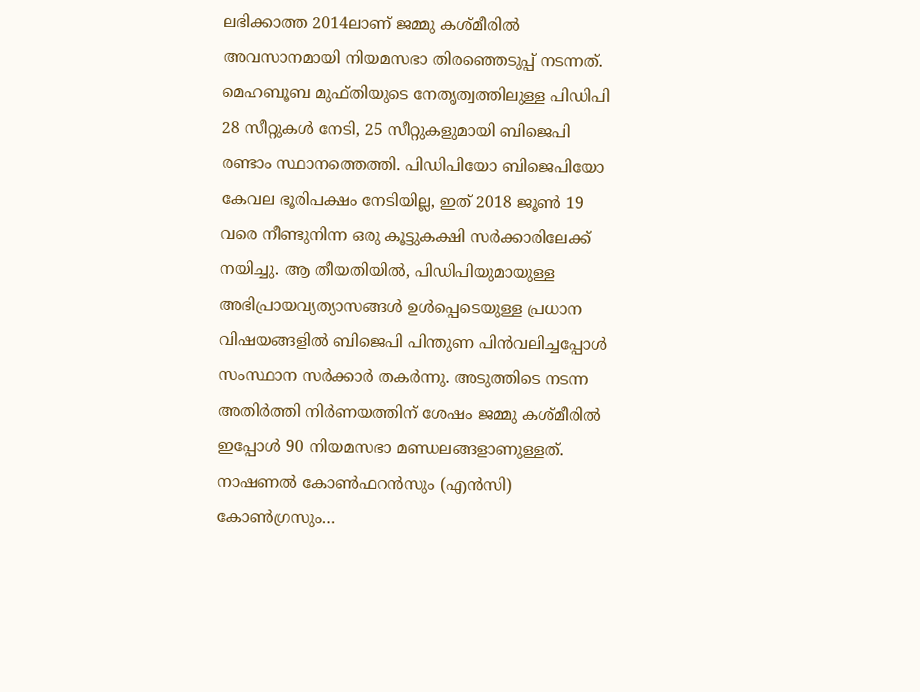ലഭിക്കാത്ത 2014ലാണ് ജമ്മു കശ്മീരിൽ അവസാനമായി നിയമസഭാ തിരഞ്ഞെടുപ്പ് നടന്നത്. മെഹബൂബ മുഫ്തിയുടെ നേതൃത്വത്തിലുള്ള പിഡിപി 28 സീറ്റുകൾ നേടി, 25 സീറ്റുകളുമായി ബിജെപി രണ്ടാം സ്ഥാനത്തെത്തി. പിഡിപിയോ ബിജെപിയോ കേവല ഭൂരിപക്ഷം നേടിയില്ല, ഇത് 2018 ജൂൺ 19 വരെ നീണ്ടുനിന്ന ഒരു കൂട്ടുകക്ഷി സർക്കാരിലേക്ക് നയിച്ചു. ആ തീയതിയിൽ, പിഡിപിയുമായുള്ള അഭിപ്രായവ്യത്യാസങ്ങൾ ഉൾപ്പെടെയുള്ള പ്രധാന വിഷയങ്ങളിൽ ബിജെപി പിന്തുണ പിൻവലിച്ചപ്പോൾ സംസ്ഥാന സർക്കാർ തകർന്നു. അടുത്തിടെ നടന്ന അതിർത്തി നിർണയത്തിന് ശേഷം ജമ്മു കശ്മീരിൽ ഇപ്പോൾ 90 നിയമസഭാ മണ്ഡലങ്ങളാണുള്ളത്. നാഷണൽ കോൺഫറൻസും (എൻസി) കോൺഗ്രസും…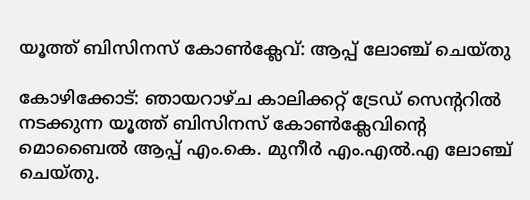യൂത്ത് ബിസിനസ് കോൺക്ലേവ്: ആപ്പ് ലോഞ്ച് ചെയ്തു

കോഴിക്കോട്: ഞായറാഴ്ച കാലിക്കറ്റ് ട്രേഡ് സെന്ററിൽ നടക്കുന്ന യൂത്ത് ബിസിനസ് കോൺക്ലേവിന്റെ മൊബൈൽ ആപ്പ് എം.കെ. മുനീർ എം.എൽ.എ ലോഞ്ച് ചെയ്തു.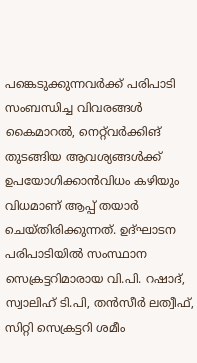പങ്കെടുക്കുന്നവർക്ക് പരിപാടി സംബന്ധിച്ച വിവരങ്ങൾ കൈമാറൽ, നെറ്റ്‍വർക്കിങ് തുടങ്ങിയ ആവശ്യങ്ങൾക്ക് ഉപയോഗിക്കാൻവിധം കഴിയും വിധമാണ് ആപ്പ് തയാർ ചെയ്തിരിക്കുന്നത്. ഉദ്ഘാടന പരിപാടിയിൽ സംസ്ഥാന സെക്രട്ടറിമാരായ വി.പി. റഷാദ്, സ്വാലിഹ് ടി.പി, തൻസീർ ലത്വീഫ്, സിറ്റി സെക്രട്ടറി ശമീം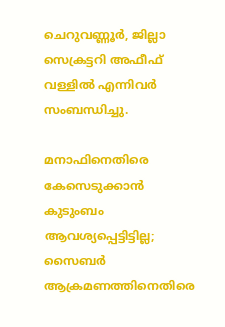ചെറുവണ്ണൂർ, ജില്ലാ സെക്രട്ടറി അഫീഫ് വള്ളിൽ എന്നിവർ സംബന്ധിച്ചു.

മനാഫിനെതിരെ കേസെടുക്കാൻ കുടുംബം ആവശ്യപ്പെട്ടിട്ടില്ല; സൈബര്‍ ആക്രമണത്തിനെതിരെ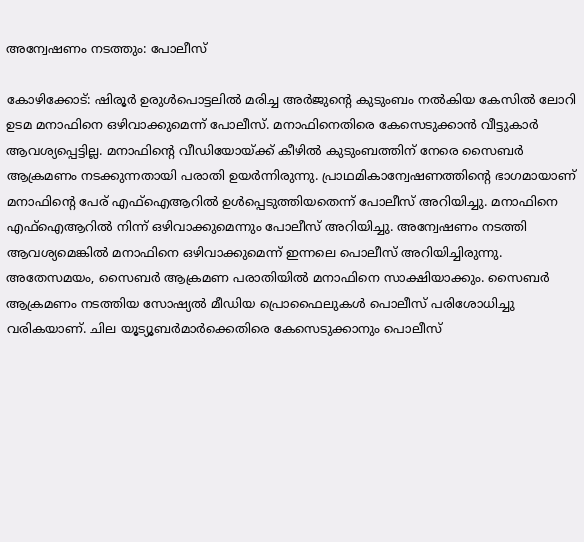അന്വേഷണം നടത്തും: പോലീസ്

കോഴിക്കോട്: ഷിരൂർ ഉരുൾപൊട്ടലിൽ മരിച്ച അർജുൻ്റെ കുടുംബം നൽകിയ കേസിൽ ലോറി ഉടമ മനാഫിനെ ഒഴിവാക്കുമെന്ന് പോലീസ്. മനാഫിനെതിരെ കേസെടുക്കാൻ വീട്ടുകാർ ആവശ്യപ്പെട്ടില്ല. മനാഫിൻ്റെ വീഡിയോയ്ക്ക് കീഴിൽ കുടുംബത്തിന് നേരെ സൈബർ ആക്രമണം നടക്കുന്നതായി പരാതി ഉയർന്നിരുന്നു. പ്രാഥമികാന്വേഷണത്തിൻ്റെ ഭാഗമായാണ് മനാഫിൻ്റെ പേര് എഫ്ഐആറിൽ ഉൾപ്പെടുത്തിയതെന്ന് പോലീസ് അറിയിച്ചു. മനാഫിനെ എഫ്ഐആറിൽ നിന്ന് ഒഴിവാക്കുമെന്നും പോലീസ് അറിയിച്ചു. അന്വേഷണം നടത്തി ആവശ്യമെങ്കിൽ മനാഫിനെ ഒഴിവാക്കുമെന്ന് ഇന്നലെ പൊലീസ് അറിയിച്ചിരുന്നു. അതേസമയം, സൈബർ ആക്രമണ പരാതിയിൽ മനാഫിനെ സാക്ഷിയാക്കും. സൈബർ ആക്രമണം നടത്തിയ സോഷ്യൽ മീഡിയ പ്രൊഫൈലുകൾ പൊലീസ് പരിശോധിച്ചു വരികയാണ്. ചില യൂട്യൂബർമാർക്കെതിരെ കേസെടുക്കാനും പൊലീസ്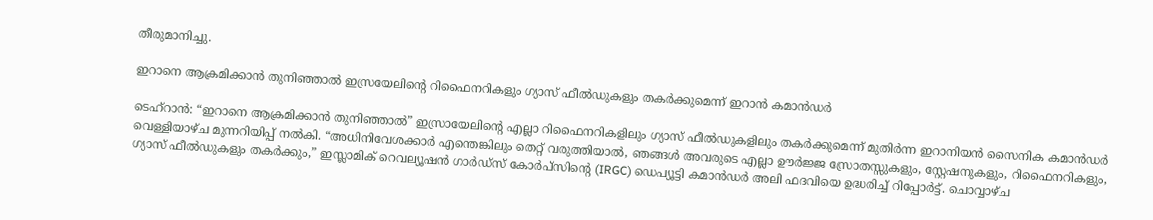തീരുമാനിച്ചു.

ഇറാനെ ആക്രമിക്കാന്‍ തുനിഞ്ഞാല്‍ ഇസ്രയേലിൻ്റെ റിഫൈനറികളും ഗ്യാസ് ഫീൽഡുകളും തകര്‍ക്കുമെന്ന് ഇറാൻ കമാൻഡർ

ടെഹ്‌റാൻ: “ഇറാനെ ആക്രമിക്കാന്‍ തുനിഞ്ഞാല്‍” ഇസ്രായേലിൻ്റെ എല്ലാ റിഫൈനറികളിലും ഗ്യാസ് ഫീൽഡുകളിലും തകര്‍ക്കുമെന്ന് മുതിർന്ന ഇറാനിയൻ സൈനിക കമാൻഡർ വെള്ളിയാഴ്ച മുന്നറിയിപ്പ് നൽകി. “അധിനിവേശക്കാർ എന്തെങ്കിലും തെറ്റ് വരുത്തിയാൽ, ഞങ്ങൾ അവരുടെ എല്ലാ ഊർജ്ജ സ്രോതസ്സുകളും, സ്റ്റേഷനുകളും, റിഫൈനറികളും, ഗ്യാസ് ഫീൽഡുകളും തകര്‍ക്കും,” ഇസ്ലാമിക് റെവല്യൂഷൻ ഗാർഡ്സ് കോർപ്സിൻ്റെ (IRGC) ഡെപ്യൂട്ടി കമാൻഡർ അലി ഫദവിയെ ഉദ്ധരിച്ച് റിപ്പോര്‍ട്ട്. ചൊവ്വാഴ്ച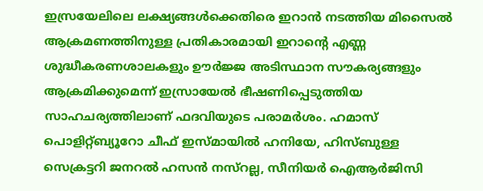ഇസ്രയേലിലെ ലക്ഷ്യങ്ങൾക്കെതിരെ ഇറാൻ നടത്തിയ മിസൈൽ ആക്രമണത്തിനുള്ള പ്രതികാരമായി ഇറാൻ്റെ എണ്ണ ശുദ്ധീകരണശാലകളും ഊർജ്ജ അടിസ്ഥാന സൗകര്യങ്ങളും ആക്രമിക്കുമെന്ന് ഇസ്രായേൽ ഭീഷണിപ്പെടുത്തിയ സാഹചര്യത്തിലാണ് ഫദവിയുടെ പരാമർശം. ഹമാസ് പൊളിറ്റ്ബ്യൂറോ ചീഫ് ഇസ്മായിൽ ഹനിയേ, ഹിസ്ബുള്ള സെക്രട്ടറി ജനറൽ ഹസൻ നസ്‌റല്ല, സീനിയർ ഐആർജിസി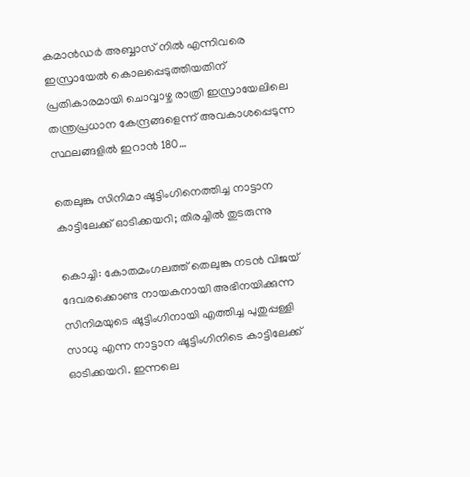കമാൻഡർ അബ്ബാസ് നിൽ എന്നിവരെ ഇസ്രായേൽ കൊലപ്പെടുത്തിയതിന് പ്രതികാരമായി ചൊവ്വാഴ്ച രാത്രി ഇസ്രായേലിലെ തന്ത്രപ്രധാന കേന്ദ്രങ്ങളെന്ന് അവകാശപ്പെടുന്ന സ്ഥലങ്ങളിൽ ഇറാൻ 180…

തെലുങ്കു സിനിമാ ഷൂട്ടിംഗിനെത്തിച്ച നാട്ടാന കാട്ടിലേക്ക് ഓടിക്കയറി; തിരച്ചില്‍ തുടരുന്നു

കൊച്ചി: കോതമംഗലത്ത് തെലുങ്കു നടന്‍ വിജയ് ദേവരക്കൊണ്ട നായകനായി അഭിനയിക്കുന്ന സിനിമയുടെ ഷൂട്ടിംഗിനായി എത്തിച്ച പുതുപ്പള്ളി സാധു എന്ന നാട്ടാന ഷൂട്ടിംഗിനിടെ കാട്ടിലേക്ക് ഓടിക്കയറി. ഇന്നലെ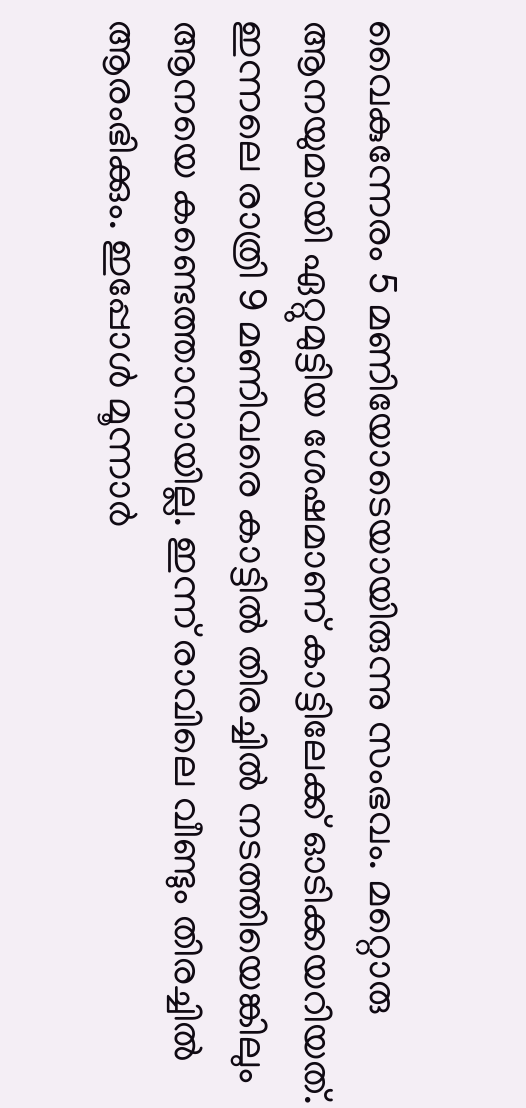വൈകുന്നേരം 5 മണിയോടെയായിരുന്നു സംഭവം. മറ്റൊരു ആനയുമായി ഏറ്റുമുട്ടിയ ശേഷമാണ് കാട്ടിലേക്ക് ഓടിക്കയറിയത്. ഇന്നലെ രാത്രി 9 മണിവരെ കാട്ടില്‍ തിരച്ചില്‍ നടത്തിയെങ്കിലും ആനയെ കണ്ടെത്താനായില്ല. ഇന്ന് രാവിലെ വീണ്ടും തിരച്ചില്‍ ആരംഭിക്കും. ഇപ്പോള്‍ മൂന്നാർ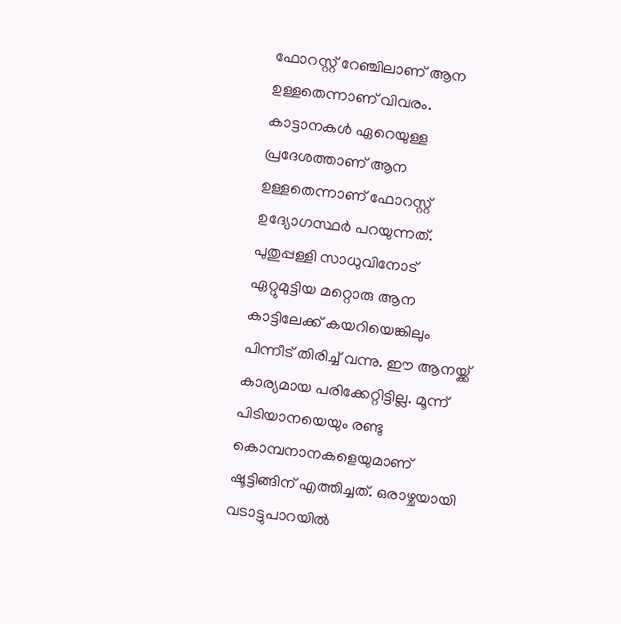ഫോറസ്റ്റ് റേഞ്ചിലാണ് ആന ഉള്ളതെന്നാണ് വിവരം. കാട്ടാനകൾ ഏറെയുള്ള പ്രദേശത്താണ് ആന ഉള്ളതെന്നാണ് ഫോറസ്റ്റ് ഉദ്യോഗസ്ഥർ പറയുന്നത്. പുതുപ്പള്ളി സാധുവിനോട് ഏറ്റുമുട്ടിയ മറ്റൊരു ആന കാട്ടിലേക്ക് കയറിയെങ്കിലും പിന്നീട് തിരിച്ച് വന്നു. ഈ ആനയ്ക്ക് കാര്യമായ പരിക്കേറ്റിട്ടില്ല. മൂന്ന് പിടിയാനയെയും രണ്ടു കൊമ്പനാനകളെയുമാണ് ഷൂട്ടിങ്ങിന് എത്തിച്ചത്. ഒരാഴ്ചയായി വടാട്ടുപാറയിൽ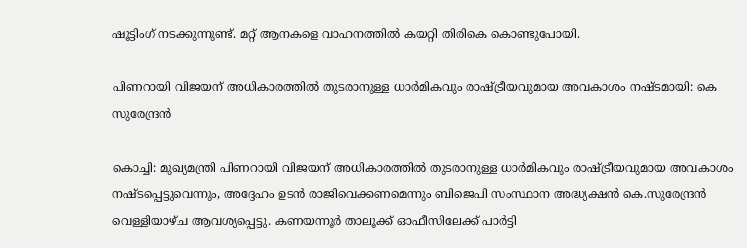ഷൂട്ടിംഗ് നടക്കുന്നുണ്ട്. മറ്റ് ആനകളെ വാഹനത്തിൽ കയറ്റി തിരികെ കൊണ്ടുപോയി.

പിണറായി വിജയന് അധികാരത്തിൽ തുടരാനുള്ള ധാർമികവും രാഷ്ട്രീയവുമായ അവകാശം നഷ്ടമായി: കെ സുരേന്ദ്രൻ

കൊച്ചി: മുഖ്യമന്ത്രി പിണറായി വിജയന് അധികാരത്തിൽ തുടരാനുള്ള ധാർമികവും രാഷ്ട്രീയവുമായ അവകാശം നഷ്ടപ്പെട്ടുവെന്നും, അദ്ദേഹം ഉടന്‍ രാജിവെക്കണമെന്നും ബിജെപി സംസ്ഥാന അദ്ധ്യക്ഷൻ കെ.സുരേന്ദ്രൻ വെള്ളിയാഴ്ച ആവശ്യപ്പെട്ടു. കണയന്നൂർ താലൂക്ക് ഓഫീസിലേക്ക് പാർട്ടി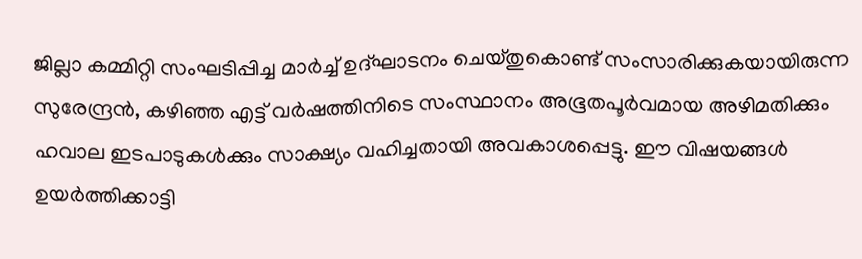ജില്ലാ കമ്മിറ്റി സംഘടിപ്പിച്ച മാർച്ച് ഉദ്ഘാടനം ചെയ്തുകൊണ്ട് സംസാരിക്കുകയായിരുന്ന സുരേന്ദ്രൻ, കഴിഞ്ഞ എട്ട് വർഷത്തിനിടെ സംസ്ഥാനം അഭൂതപൂർവമായ അഴിമതിക്കും ഹവാല ഇടപാടുകൾക്കും സാക്ഷ്യം വഹിച്ചതായി അവകാശപ്പെട്ടു. ഈ വിഷയങ്ങൾ ഉയർത്തിക്കാട്ടി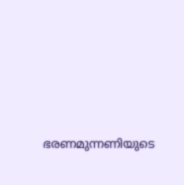ഭരണമുന്നണിയുടെ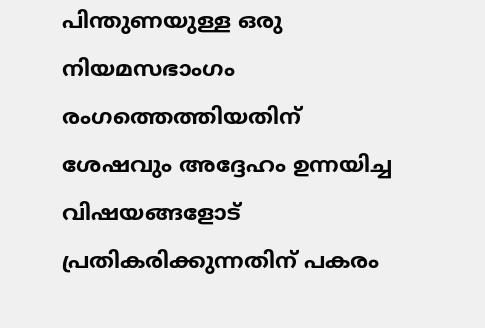പിന്തുണയുള്ള ഒരു നിയമസഭാംഗം രംഗത്തെത്തിയതിന് ശേഷവും അദ്ദേഹം ഉന്നയിച്ച വിഷയങ്ങളോട് പ്രതികരിക്കുന്നതിന് പകരം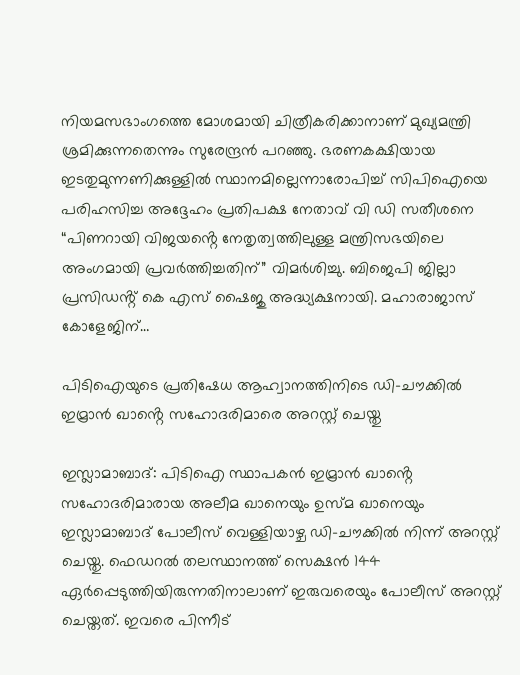നിയമസഭാംഗത്തെ മോശമായി ചിത്രീകരിക്കാനാണ് മുഖ്യമന്ത്രി ശ്രമിക്കുന്നതെന്നും സുരേന്ദ്രൻ പറഞ്ഞു. ഭരണകക്ഷിയായ ഇടതുമുന്നണിക്കുള്ളിൽ സ്ഥാനമില്ലെന്നാരോപിച്ച് സിപിഐയെ പരിഹസിച്ച അദ്ദേഹം പ്രതിപക്ഷ നേതാവ് വി ഡി സതീശനെ “പിണറായി വിജയൻ്റെ നേതൃത്വത്തിലുള്ള മന്ത്രിസഭയിലെ അംഗമായി പ്രവർത്തിച്ചതിന്” വിമര്‍ശിച്ചു. ബിജെപി ജില്ലാ പ്രസിഡൻ്റ് കെ എസ് ഷൈജു അദ്ധ്യക്ഷനായി. മഹാരാജാസ് കോളേജിന്…

പിടിഐയുടെ പ്രതിഷേധ ആഹ്വാനത്തിനിടെ ഡി-ചൗക്കിൽ ഇമ്രാൻ ഖാൻ്റെ സഹോദരിമാരെ അറസ്റ്റ് ചെയ്തു

ഇസ്ലാമാബാദ്: പിടിഐ സ്ഥാപകൻ ഇമ്രാൻ ഖാൻ്റെ സഹോദരിമാരായ അലീമ ഖാനെയും ഉസ്മ ഖാനെയും ഇസ്ലാമാബാദ് പോലീസ് വെള്ളിയാഴ്ച ഡി-ചൗക്കിൽ നിന്ന് അറസ്റ്റ് ചെയ്തു. ഫെഡറൽ തലസ്ഥാനത്ത് സെക്ഷൻ 144 ഏർപ്പെടുത്തിയിരുന്നതിനാലാണ് ഇരുവരെയും പോലീസ് അറസ്റ്റ് ചെയ്തത്. ഇവരെ പിന്നീട്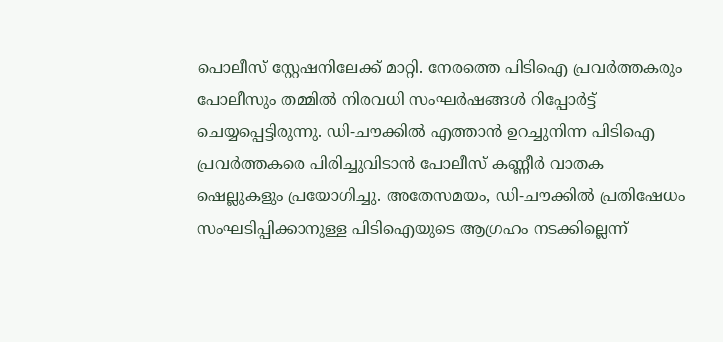പൊലീസ് സ്റ്റേഷനിലേക്ക് മാറ്റി. നേരത്തെ പിടിഐ പ്രവർത്തകരും പോലീസും തമ്മിൽ നിരവധി സംഘർഷങ്ങൾ റിപ്പോർട്ട് ചെയ്യപ്പെട്ടിരുന്നു. ഡി-ചൗക്കിൽ എത്താൻ ഉറച്ചുനിന്ന പിടിഐ പ്രവർത്തകരെ പിരിച്ചുവിടാൻ പോലീസ് കണ്ണീർ വാതക ഷെല്ലുകളും പ്രയോഗിച്ചു. അതേസമയം, ഡി-ചൗക്കിൽ പ്രതിഷേധം സംഘടിപ്പിക്കാനുള്ള പിടിഐയുടെ ആഗ്രഹം നടക്കില്ലെന്ന്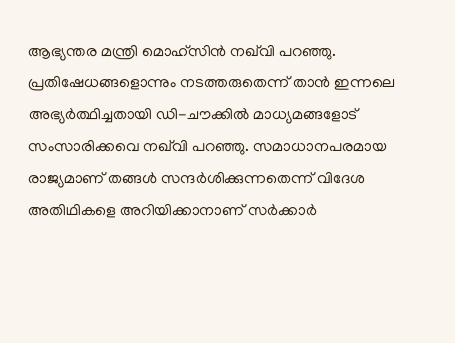ആഭ്യന്തര മന്ത്രി മൊഹ്‌സിൻ നഖ്‌വി പറഞ്ഞു. പ്രതിഷേധങ്ങളൊന്നും നടത്തരുതെന്ന് താൻ ഇന്നലെ അഭ്യർത്ഥിച്ചതായി ഡി-ചൗക്കിൽ മാധ്യമങ്ങളോട് സംസാരിക്കവെ നഖ്‌വി പറഞ്ഞു. സമാധാനപരമായ രാജ്യമാണ് തങ്ങള്‍ സന്ദർശിക്കുന്നതെന്ന് വിദേശ അതിഥികളെ അറിയിക്കാനാണ് സർക്കാർ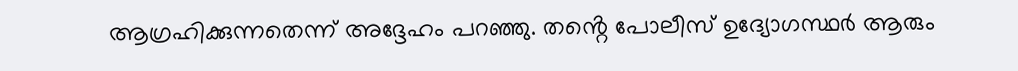ആഗ്രഹിക്കുന്നതെന്ന് അദ്ദേഹം പറഞ്ഞു. തൻ്റെ പോലീസ് ഉദ്യോഗസ്ഥർ ആരും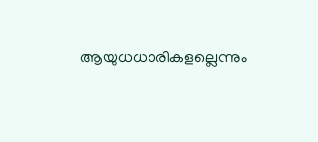ആയുധധാരികളല്ലെന്നും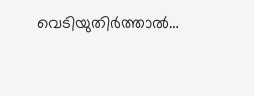വെടിയുതിർത്താൽ…